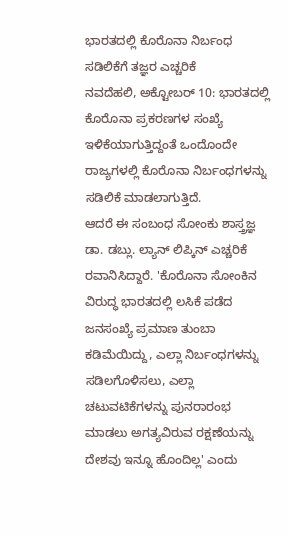ಭಾರತದಲ್ಲಿ ಕೊರೊನಾ ನಿರ್ಬಂಧ ಸಡಿಲಿಕೆಗೆ ತಜ್ಞರ ಎಚ್ಚರಿಕೆ
ನವದೆಹಲಿ, ಅಕ್ಟೋಬರ್ 10: ಭಾರತದಲ್ಲಿ ಕೊರೊನಾ ಪ್ರಕರಣಗಳ ಸಂಖ್ಯೆ ಇಳಿಕೆಯಾಗುತ್ತಿದ್ದಂತೆ ಒಂದೊಂದೇ ರಾಜ್ಯಗಳಲ್ಲಿ ಕೊರೊನಾ ನಿರ್ಬಂಧಗಳನ್ನು ಸಡಿಲಿಕೆ ಮಾಡಲಾಗುತ್ತಿದೆ.
ಆದರೆ ಈ ಸಂಬಂಧ ಸೋಂಕು ಶಾಸ್ತ್ರಜ್ಞ ಡಾ. ಡಬ್ಲು. ಲ್ಯಾನ್ ಲಿಪ್ಕಿನ್ ಎಚ್ಚರಿಕೆ ರವಾನಿಸಿದ್ದಾರೆ. 'ಕೊರೊನಾ ಸೋಂಕಿನ ವಿರುದ್ಧ ಭಾರತದಲ್ಲಿ ಲಸಿಕೆ ಪಡೆದ ಜನಸಂಖ್ಯೆ ಪ್ರಮಾಣ ತುಂಬಾ ಕಡಿಮೆಯಿದ್ದು, ಎಲ್ಲಾ ನಿರ್ಬಂಧಗಳನ್ನು ಸಡಿಲಗೊಳಿಸಲು, ಎಲ್ಲಾ ಚಟುವಟಿಕೆಗಳನ್ನು ಪುನರಾರಂಭ ಮಾಡಲು ಅಗತ್ಯವಿರುವ ರಕ್ಷಣೆಯನ್ನು ದೇಶವು ಇನ್ನೂ ಹೊಂದಿಲ್ಲ' ಎಂದು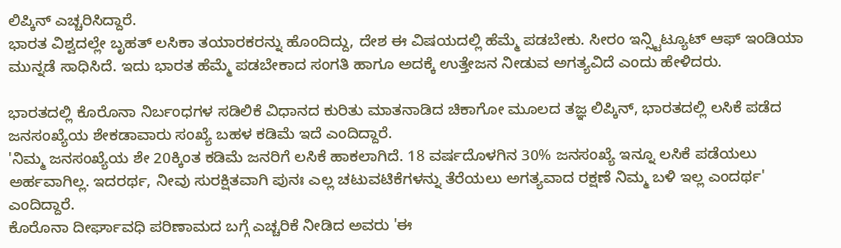ಲಿಪ್ಕಿನ್ ಎಚ್ಚರಿಸಿದ್ದಾರೆ.
ಭಾರತ ವಿಶ್ವದಲ್ಲೇ ಬೃಹತ್ ಲಸಿಕಾ ತಯಾರಕರನ್ನು ಹೊಂದಿದ್ದು, ದೇಶ ಈ ವಿಷಯದಲ್ಲಿ ಹೆಮ್ಮೆ ಪಡಬೇಕು. ಸೀರಂ ಇನ್ಸ್ಟಿಟ್ಯೂಟ್ ಆಫ್ ಇಂಡಿಯಾ ಮುನ್ನಡೆ ಸಾಧಿಸಿದೆ. ಇದು ಭಾರತ ಹೆಮ್ಮೆ ಪಡಬೇಕಾದ ಸಂಗತಿ ಹಾಗೂ ಅದಕ್ಕೆ ಉತ್ತೇಜನ ನೀಡುವ ಅಗತ್ಯವಿದೆ ಎಂದು ಹೇಳಿದರು.

ಭಾರತದಲ್ಲಿ ಕೊರೊನಾ ನಿರ್ಬಂಧಗಳ ಸಡಿಲಿಕೆ ವಿಧಾನದ ಕುರಿತು ಮಾತನಾಡಿದ ಚಿಕಾಗೋ ಮೂಲದ ತಜ್ಞ ಲಿಪ್ಕಿನ್, ಭಾರತದಲ್ಲಿ ಲಸಿಕೆ ಪಡೆದ ಜನಸಂಖ್ಯೆಯ ಶೇಕಡಾವಾರು ಸಂಖ್ಯೆ ಬಹಳ ಕಡಿಮೆ ಇದೆ ಎಂದಿದ್ದಾರೆ.
'ನಿಮ್ಮ ಜನಸಂಖ್ಯೆಯ ಶೇ 20ಕ್ಕಿಂತ ಕಡಿಮೆ ಜನರಿಗೆ ಲಸಿಕೆ ಹಾಕಲಾಗಿದೆ. 18 ವರ್ಷದೊಳಗಿನ 30% ಜನಸಂಖ್ಯೆ ಇನ್ನೂ ಲಸಿಕೆ ಪಡೆಯಲು ಅರ್ಹವಾಗಿಲ್ಲ. ಇದರರ್ಥ, ನೀವು ಸುರಕ್ಷಿತವಾಗಿ ಪುನಃ ಎಲ್ಲ ಚಟುವಟಿಕೆಗಳನ್ನು ತೆರೆಯಲು ಅಗತ್ಯವಾದ ರಕ್ಷಣೆ ನಿಮ್ಮ ಬಳಿ ಇಲ್ಲ ಎಂದರ್ಥ' ಎಂದಿದ್ದಾರೆ.
ಕೊರೊನಾ ದೀರ್ಘಾವಧಿ ಪರಿಣಾಮದ ಬಗ್ಗೆ ಎಚ್ಚರಿಕೆ ನೀಡಿದ ಅವರು 'ಈ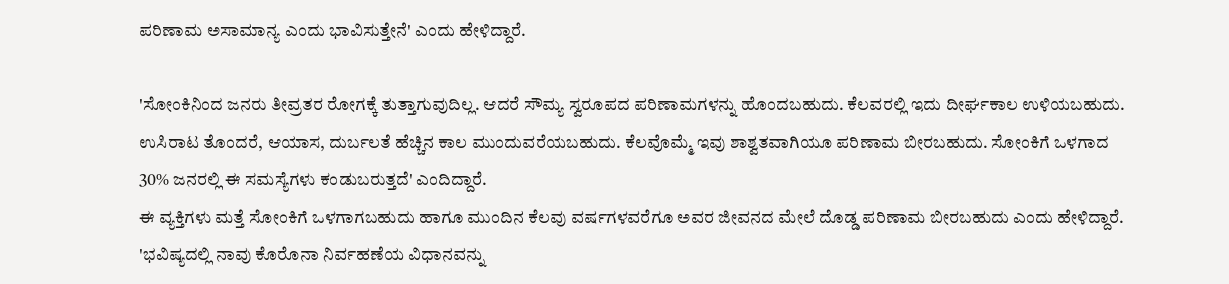ಪರಿಣಾಮ ಅಸಾಮಾನ್ಯ ಎಂದು ಭಾವಿಸುತ್ತೇನೆ' ಎಂದು ಹೇಳಿದ್ದಾರೆ.

'ಸೋಂಕಿನಿಂದ ಜನರು ತೀವ್ರತರ ರೋಗಕ್ಕೆ ತುತ್ತಾಗುವುದಿಲ್ಲ. ಆದರೆ ಸೌಮ್ಯ ಸ್ವರೂಪದ ಪರಿಣಾಮಗಳನ್ನು ಹೊಂದಬಹುದು. ಕೆಲವರಲ್ಲಿ ಇದು ದೀರ್ಘಕಾಲ ಉಳಿಯಬಹುದು. ಉಸಿರಾಟ ತೊಂದರೆ, ಆಯಾಸ, ದುರ್ಬಲತೆ ಹೆಚ್ಚಿನ ಕಾಲ ಮುಂದುವರೆಯಬಹುದು. ಕೆಲವೊಮ್ಮೆ ಇವು ಶಾಶ್ವತವಾಗಿಯೂ ಪರಿಣಾಮ ಬೀರಬಹುದು. ಸೋಂಕಿಗೆ ಒಳಗಾದ 30% ಜನರಲ್ಲಿ ಈ ಸಮಸ್ಯೆಗಳು ಕಂಡುಬರುತ್ತದೆ' ಎಂದಿದ್ದಾರೆ.
ಈ ವ್ಯಕ್ತಿಗಳು ಮತ್ತೆ ಸೋಂಕಿಗೆ ಒಳಗಾಗಬಹುದು ಹಾಗೂ ಮುಂದಿನ ಕೆಲವು ವರ್ಷಗಳವರೆಗೂ ಅವರ ಜೀವನದ ಮೇಲೆ ದೊಡ್ಡ ಪರಿಣಾಮ ಬೀರಬಹುದು ಎಂದು ಹೇಳಿದ್ದಾರೆ.
'ಭವಿಷ್ಯದಲ್ಲಿ ನಾವು ಕೊರೊನಾ ನಿರ್ವಹಣೆಯ ವಿಧಾನವನ್ನು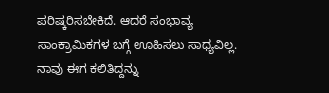ಪರಿಷ್ಕರಿಸಬೇಕಿದೆ. ಆದರೆ ಸಂಭಾವ್ಯ ಸಾಂಕ್ರಾಮಿಕಗಳ ಬಗ್ಗೆ ಊಹಿಸಲು ಸಾಧ್ಯವಿಲ್ಲ. ನಾವು ಈಗ ಕಲಿತಿದ್ದನ್ನು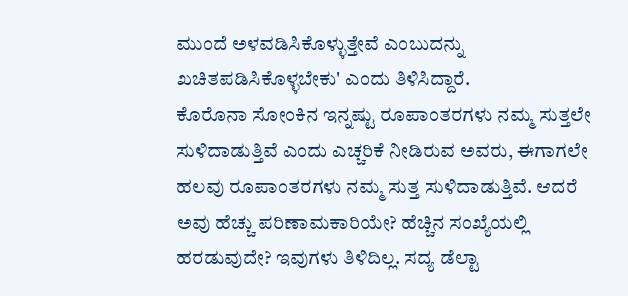ಮುಂದೆ ಅಳವಡಿಸಿಕೊಳ್ಳುತ್ತೇವೆ ಎಂಬುದನ್ನು ಖಚಿತಪಡಿಸಿಕೊಳ್ಳಬೇಕು' ಎಂದು ತಿಳಿಸಿದ್ದಾರೆ.
ಕೊರೊನಾ ಸೋಂಕಿನ ಇನ್ನಷ್ಟು ರೂಪಾಂತರಗಳು ನಮ್ಮ ಸುತ್ತಲೇ ಸುಳಿದಾಡುತ್ತಿವೆ ಎಂದು ಎಚ್ಚರಿಕೆ ನೀಡಿರುವ ಅವರು, ಈಗಾಗಲೇ ಹಲವು ರೂಪಾಂತರಗಳು ನಮ್ಮ ಸುತ್ತ ಸುಳಿದಾಡುತ್ತಿವೆ. ಆದರೆ ಅವು ಹೆಚ್ಚು ಪರಿಣಾಮಕಾರಿಯೇ? ಹೆಚ್ಚಿನ ಸಂಖ್ಯೆಯಲ್ಲಿ ಹರಡುವುದೇ? ಇವುಗಳು ತಿಳಿದಿಲ್ಲ. ಸದ್ಯ ಡೆಲ್ಟಾ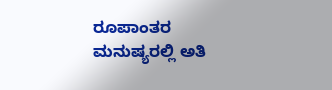ರೂಪಾಂತರ ಮನುಷ್ಯರಲ್ಲಿ ಅತಿ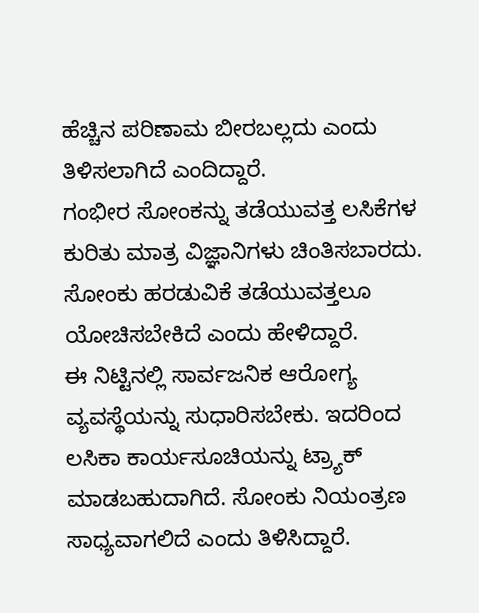ಹೆಚ್ಚಿನ ಪರಿಣಾಮ ಬೀರಬಲ್ಲದು ಎಂದು ತಿಳಿಸಲಾಗಿದೆ ಎಂದಿದ್ದಾರೆ.
ಗಂಭೀರ ಸೋಂಕನ್ನು ತಡೆಯುವತ್ತ ಲಸಿಕೆಗಳ ಕುರಿತು ಮಾತ್ರ ವಿಜ್ಞಾನಿಗಳು ಚಿಂತಿಸಬಾರದು. ಸೋಂಕು ಹರಡುವಿಕೆ ತಡೆಯುವತ್ತಲೂ ಯೋಚಿಸಬೇಕಿದೆ ಎಂದು ಹೇಳಿದ್ದಾರೆ.
ಈ ನಿಟ್ಟಿನಲ್ಲಿ ಸಾರ್ವಜನಿಕ ಆರೋಗ್ಯ ವ್ಯವಸ್ಥೆಯನ್ನು ಸುಧಾರಿಸಬೇಕು. ಇದರಿಂದ ಲಸಿಕಾ ಕಾರ್ಯಸೂಚಿಯನ್ನು ಟ್ರ್ಯಾಕ್ ಮಾಡಬಹುದಾಗಿದೆ. ಸೋಂಕು ನಿಯಂತ್ರಣ ಸಾಧ್ಯವಾಗಲಿದೆ ಎಂದು ತಿಳಿಸಿದ್ದಾರೆ.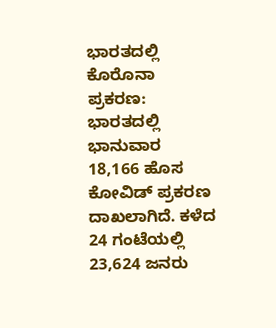ಭಾರತದಲ್ಲಿ ಕೊರೊನಾ ಪ್ರಕರಣ:
ಭಾರತದಲ್ಲಿ ಭಾನುವಾರ 18,166 ಹೊಸ ಕೋವಿಡ್ ಪ್ರಕರಣ ದಾಖಲಾಗಿದೆ. ಕಳೆದ 24 ಗಂಟೆಯಲ್ಲಿ 23,624 ಜನರು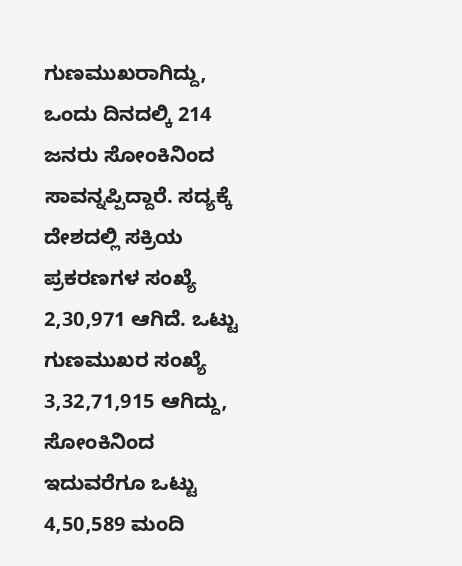ಗುಣಮುಖರಾಗಿದ್ದು, ಒಂದು ದಿನದಲ್ಕಿ 214 ಜನರು ಸೋಂಕಿನಿಂದ ಸಾವನ್ನಪ್ಪಿದ್ದಾರೆ. ಸದ್ಯಕ್ಕೆ ದೇಶದಲ್ಲಿ ಸಕ್ರಿಯ ಪ್ರಕರಣಗಳ ಸಂಖ್ಯೆ 2,30,971 ಆಗಿದೆ. ಒಟ್ಟು ಗುಣಮುಖರ ಸಂಖ್ಯೆ 3,32,71,915 ಆಗಿದ್ದು, ಸೋಂಕಿನಿಂದ ಇದುವರೆಗೂ ಒಟ್ಟು 4,50,589 ಮಂದಿ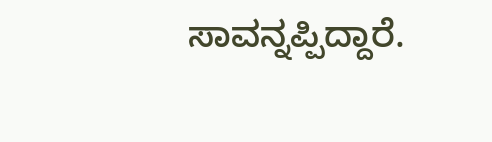ಸಾವನ್ನಪ್ಪಿದ್ದಾರೆ.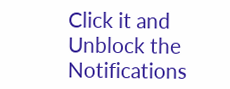Click it and Unblock the Notifications